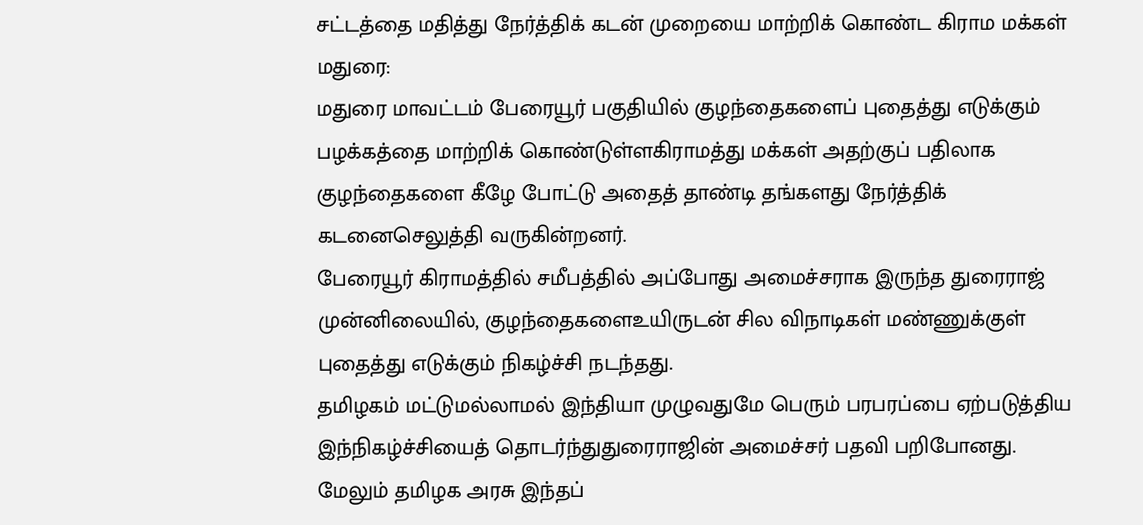சட்டத்தை மதித்து நேர்த்திக் கடன் முறையை மாற்றிக் கொண்ட கிராம மக்கள்
மதுரை:
மதுரை மாவட்டம் பேரையூர் பகுதியில் குழந்தைகளைப் புதைத்து எடுக்கும் பழக்கத்தை மாற்றிக் கொண்டுள்ளகிராமத்து மக்கள் அதற்குப் பதிலாக குழந்தைகளை கீழே போட்டு அதைத் தாண்டி தங்களது நேர்த்திக் கடனைசெலுத்தி வருகின்றனர்.
பேரையூர் கிராமத்தில் சமீபத்தில் அப்போது அமைச்சராக இருந்த துரைராஜ் முன்னிலையில், குழந்தைகளைஉயிருடன் சில விநாடிகள் மண்ணுக்குள் புதைத்து எடுக்கும் நிகழ்ச்சி நடந்தது.
தமிழகம் மட்டுமல்லாமல் இந்தியா முழுவதுமே பெரும் பரபரப்பை ஏற்படுத்திய இந்நிகழ்ச்சியைத் தொடர்ந்துதுரைராஜின் அமைச்சர் பதவி பறிபோனது.
மேலும் தமிழக அரசு இந்தப்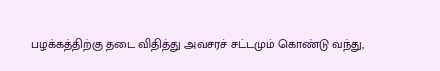பழக்கத்திற்கு தடை விதித்து அவசரச் சட்டமும் கொண்டு வந்து,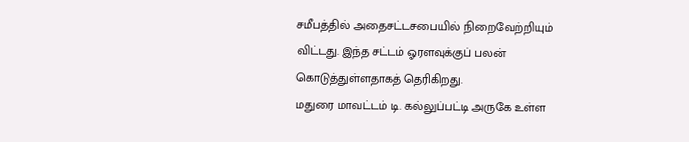சமீபத்தில் அதைசட்டசபையில் நிறைவேற்றியும் விட்டது. இந்த சட்டம் ஓரளவுக்குப் பலன் கொடுத்துள்ளதாகத் தெரிகிறது.
மதுரை மாவட்டம் டி. கல்லுப்பட்டி அருகே உள்ள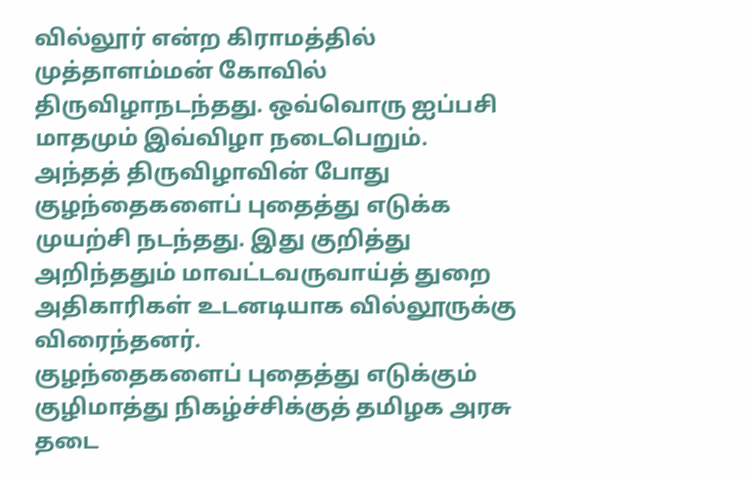வில்லூர் என்ற கிராமத்தில் முத்தாளம்மன் கோவில் திருவிழாநடந்தது. ஒவ்வொரு ஐப்பசி மாதமும் இவ்விழா நடைபெறும்.
அந்தத் திருவிழாவின் போது குழந்தைகளைப் புதைத்து எடுக்க முயற்சி நடந்தது. இது குறித்து அறிந்ததும் மாவட்டவருவாய்த் துறை அதிகாரிகள் உடனடியாக வில்லூருக்கு விரைந்தனர்.
குழந்தைகளைப் புதைத்து எடுக்கும் குழிமாத்து நிகழ்ச்சிக்குத் தமிழக அரசு தடை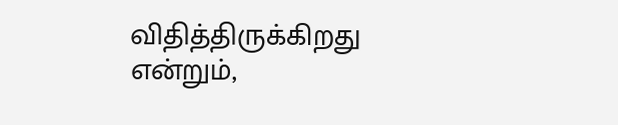விதித்திருக்கிறது என்றும்,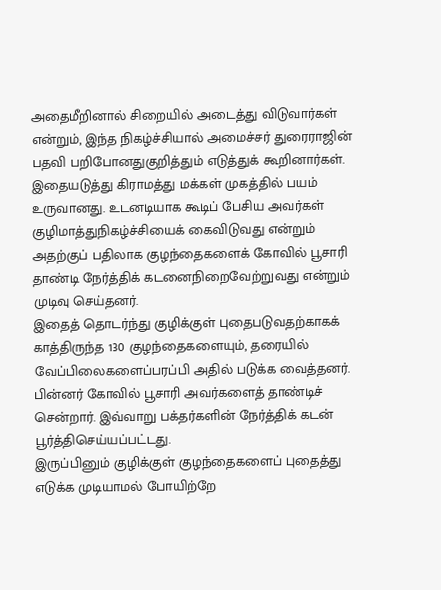அதைமீறினால் சிறையில் அடைத்து விடுவார்கள் என்றும், இந்த நிகழ்ச்சியால் அமைச்சர் துரைராஜின் பதவி பறிபோனதுகுறித்தும் எடுத்துக் கூறினார்கள்.
இதையடுத்து கிராமத்து மக்கள் முகத்தில் பயம் உருவானது. உடனடியாக கூடிப் பேசிய அவர்கள் குழிமாத்துநிகழ்ச்சியைக் கைவிடுவது என்றும் அதற்குப் பதிலாக குழந்தைகளைக் கோவில் பூசாரி தாண்டி நேர்த்திக் கடனைநிறைவேற்றுவது என்றும் முடிவு செய்தனர்.
இதைத் தொடர்ந்து குழிக்குள் புதைபடுவதற்காகக் காத்திருந்த 130 குழந்தைகளையும், தரையில் வேப்பிலைகளைப்பரப்பி அதில் படுக்க வைத்தனர்.
பின்னர் கோவில் பூசாரி அவர்களைத் தாண்டிச் சென்றார். இவ்வாறு பக்தர்களின் நேர்த்திக் கடன் பூர்த்திசெய்யப்பட்டது.
இருப்பினும் குழிக்குள் குழந்தைகளைப் புதைத்து எடுக்க முடியாமல் போயிற்றே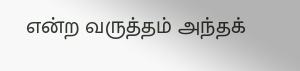என்ற வருத்தம் அந்தக்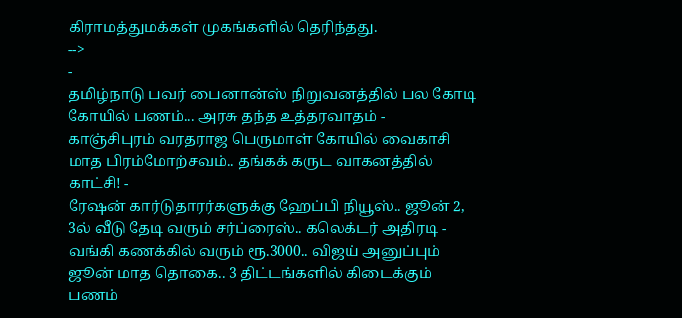கிராமத்துமக்கள் முகங்களில் தெரிந்தது.
-->
-
தமிழ்நாடு பவர் பைனான்ஸ் நிறுவனத்தில் பல கோடி கோயில் பணம்... அரசு தந்த உத்தரவாதம் -
காஞ்சிபுரம் வரதராஜ பெருமாள் கோயில் வைகாசி மாத பிரம்மோற்சவம்.. தங்கக் கருட வாகனத்தில் காட்சி! -
ரேஷன் கார்டுதாரர்களுக்கு ஹேப்பி நியூஸ்.. ஜூன் 2, 3ல் வீடு தேடி வரும் சர்ப்ரைஸ்.. கலெக்டர் அதிரடி -
வங்கி கணக்கில் வரும் ரூ.3000.. விஜய் அனுப்பும் ஜூன் மாத தொகை.. 3 திட்டங்களில் கிடைக்கும் பணம்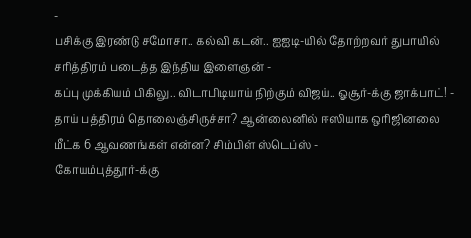-
பசிக்கு இரண்டு சமோசா.. கல்வி கடன்.. ஐஐடி-யில் தோற்றவர் துபாயில் சரித்திரம் படைத்த இந்திய இளைஞன் -
கப்பு முக்கியம் பிகிலு.. விடாபிடியாய் நிற்கும் விஜய்.. ஓசூர்-க்கு ஜாக்பாட்! -
தாய் பத்திரம் தொலைஞ்சிருச்சா? ஆன்லைனில் ஈஸியாக ஒரிஜினலை மீட்க 6 ஆவணங்கள் என்ன? சிம்பிள் ஸ்டெப்ஸ் -
கோயம்புத்தூர்-க்கு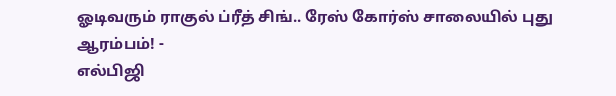ஓடிவரும் ராகுல் ப்ரீத் சிங்.. ரேஸ் கோர்ஸ் சாலையில் புது ஆரம்பம்! -
எல்பிஜி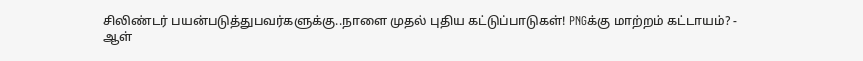சிலிண்டர் பயன்படுத்துபவர்களுக்கு..நாளை முதல் புதிய கட்டுப்பாடுகள்! PNGக்கு மாற்றம் கட்டாயம்? -
ஆள்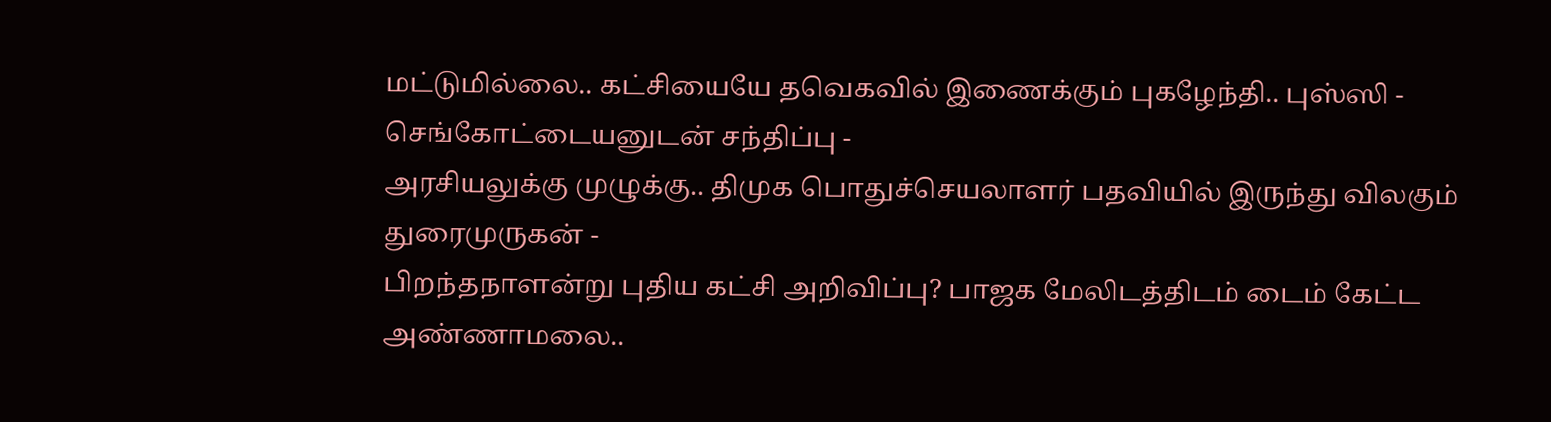மட்டுமில்லை.. கட்சியையே தவெகவில் இணைக்கும் புகழேந்தி.. புஸ்ஸி - செங்கோட்டையனுடன் சந்திப்பு -
அரசியலுக்கு முழுக்கு.. திமுக பொதுச்செயலாளர் பதவியில் இருந்து விலகும் துரைமுருகன் -
பிறந்தநாளன்று புதிய கட்சி அறிவிப்பு? பாஜக மேலிடத்திடம் டைம் கேட்ட அண்ணாமலை..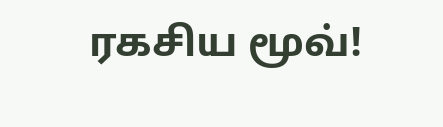ரகசிய மூவ்!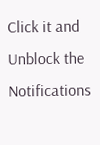Click it and Unblock the Notifications